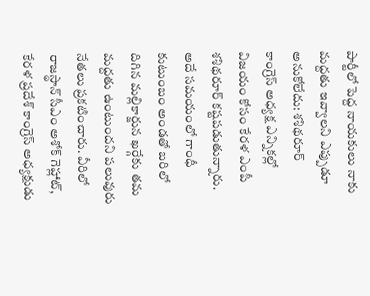పార్టీలో పెద్ద నాయకులు నాకు మద్దతు ఇవ్వాలని ఎప్పుడూ అనుకోలేదు: శశిథరూర్
కాంగ్రెస్ అధ్యక్ష ఎన్నికల్లో విజయం కోసం కేరళ ఎంపీ శశిథరూర్ కష్టపడుతున్నారు. అదే సమయంలో గాంధీ కుటుంబం అండతో బరిలో దిగిన మల్లికార్జున ఖర్గేకు తమ మద్దతు ఉంటుందని పలువురు నేతలు ప్రకటించారు. వీరిలో రాజస్థాన్ సీఎం అశోక్ గెహ్లాట్, కేరళ ప్రదేశ్ కాంగ్రెస్ అధ్యక్షుడు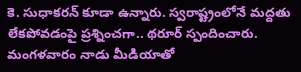కె. సుధాకరన్ కూడా ఉన్నారు. స్వరాష్ట్రంలోనే మద్దతు లేకపోవడంపై ప్రశ్నించగా.. థరూర్ స్పందించారు. మంగళవారం నాడు మీడియాతో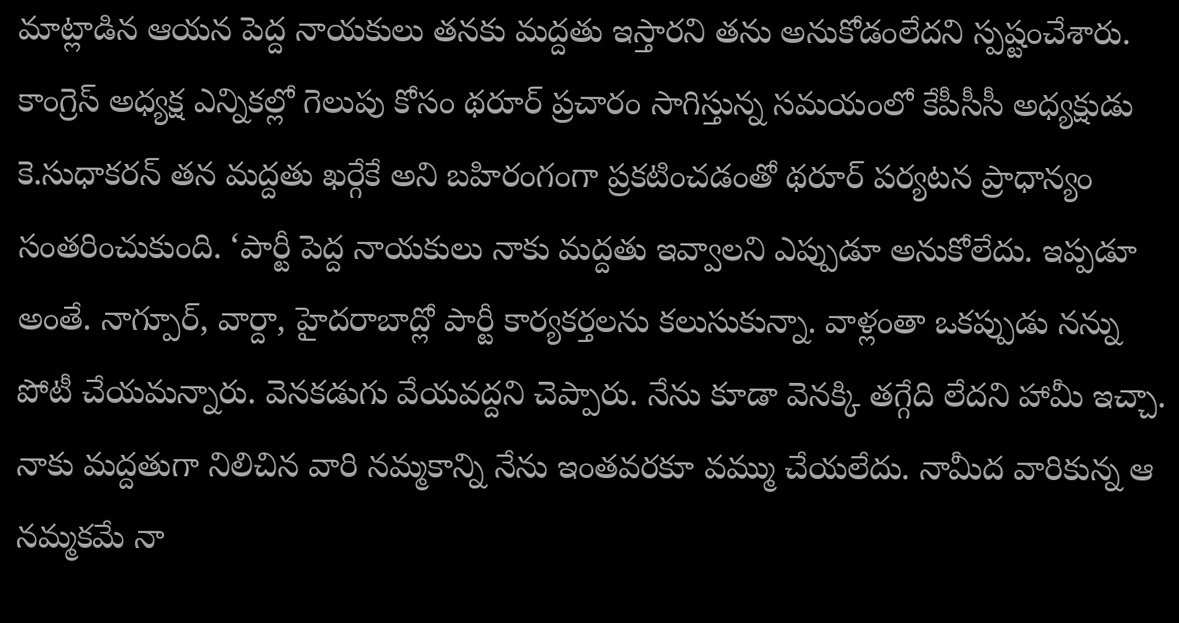మాట్లాడిన ఆయన పెద్ద నాయకులు తనకు మద్దతు ఇస్తారని తను అనుకోడంలేదని స్పష్టంచేశారు. కాంగ్రెస్ అధ్యక్ష ఎన్నికల్లో గెలుపు కోసం థరూర్ ప్రచారం సాగిస్తున్న సమయంలో కేపీసీసీ అధ్యక్షుడు కె.సుధాకరన్ తన మద్దతు ఖర్గేకే అని బహిరంగంగా ప్రకటించడంతో థరూర్ పర్యటన ప్రాధాన్యం సంతరించుకుంది. ‘పార్టీ పెద్ద నాయకులు నాకు మద్దతు ఇవ్వాలని ఎప్పుడూ అనుకోలేదు. ఇప్పడూ అంతే. నాగ్పూర్, వార్దా, హైదరాబాద్లో పార్టీ కార్యకర్తలను కలుసుకున్నా. వాళ్లంతా ఒకప్పుడు నన్ను పోటీ చేయమన్నారు. వెనకడుగు వేయవద్దని చెప్పారు. నేను కూడా వెనక్కి తగ్గేది లేదని హామీ ఇచ్చా. నాకు మద్దతుగా నిలిచిన వారి నమ్మకాన్ని నేను ఇంతవరకూ వమ్ము చేయలేదు. నామీద వారికున్న ఆ నమ్మకమే నా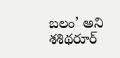బలం’ అని శశిథరూర్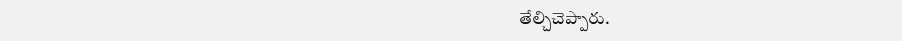తేల్చిచెప్పారు.